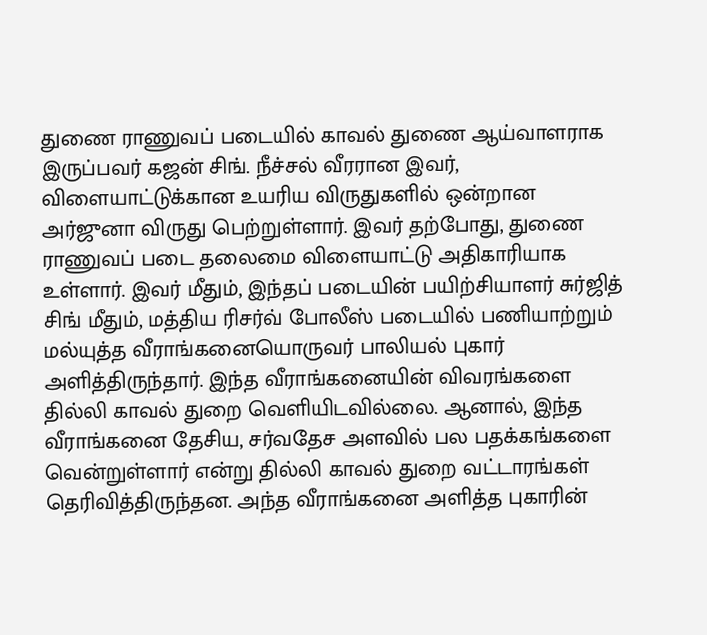துணை ராணுவப் படையில் காவல் துணை ஆய்வாளராக இருப்பவர் கஜன் சிங். நீச்சல் வீரரான இவர், விளையாட்டுக்கான உயரிய விருதுகளில் ஒன்றான அர்ஜுனா விருது பெற்றுள்ளார். இவர் தற்போது, துணை ராணுவப் படை தலைமை விளையாட்டு அதிகாரியாக உள்ளார். இவர் மீதும், இந்தப் படையின் பயிற்சியாளர் சுர்ஜித் சிங் மீதும், மத்திய ரிசர்வ் போலீஸ் படையில் பணியாற்றும் மல்யுத்த வீராங்கனையொருவர் பாலியல் புகார் அளித்திருந்தார். இந்த வீராங்கனையின் விவரங்களை தில்லி காவல் துறை வெளியிடவில்லை. ஆனால், இந்த வீராங்கனை தேசிய, சர்வதேச அளவில் பல பதக்கங்களை வென்றுள்ளார் என்று தில்லி காவல் துறை வட்டாரங்கள் தெரிவித்திருந்தன. அந்த வீராங்கனை அளித்த புகாரின்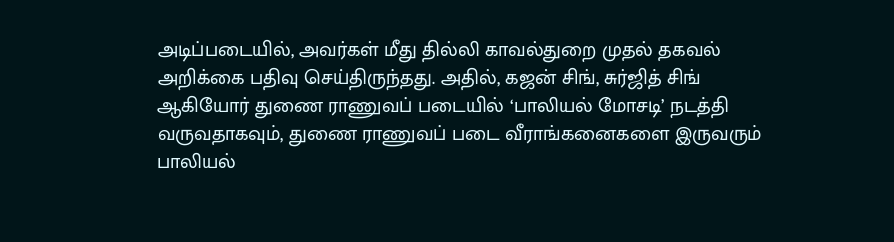அடிப்படையில், அவர்கள் மீது தில்லி காவல்துறை முதல் தகவல் அறிக்கை பதிவு செய்திருந்தது. அதில், கஜன் சிங், சுர்ஜித் சிங் ஆகியோர் துணை ராணுவப் படையில் ‘பாலியல் மோசடி’ நடத்தி வருவதாகவும், துணை ராணுவப் படை வீராங்கனைகளை இருவரும் பாலியல்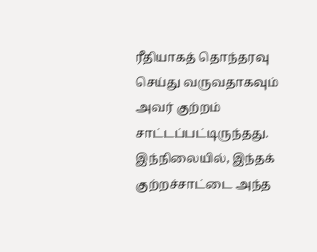ரீதியாகத் தொந்தரவு செய்து வருவதாகவும் அவர் குற்றம் சாட்டப்பட்டிருந்தது. இந்நிலையில், இந்தக் குற்றச்சாட்டை அந்த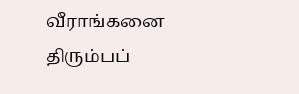வீராங்கனை திரும்பப்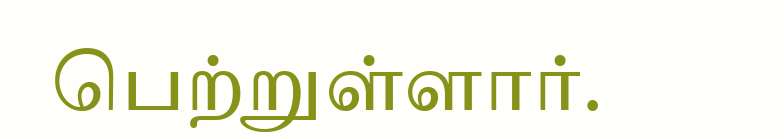பெற்றுள்ளார்.